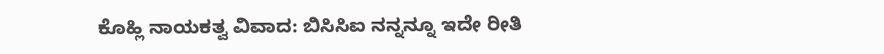ಕೊಹ್ಲಿ ನಾಯಕತ್ವ ವಿವಾದ: ಬಿಸಿಸಿಐ ನನ್ನನ್ನೂ ಇದೇ ರೀತಿ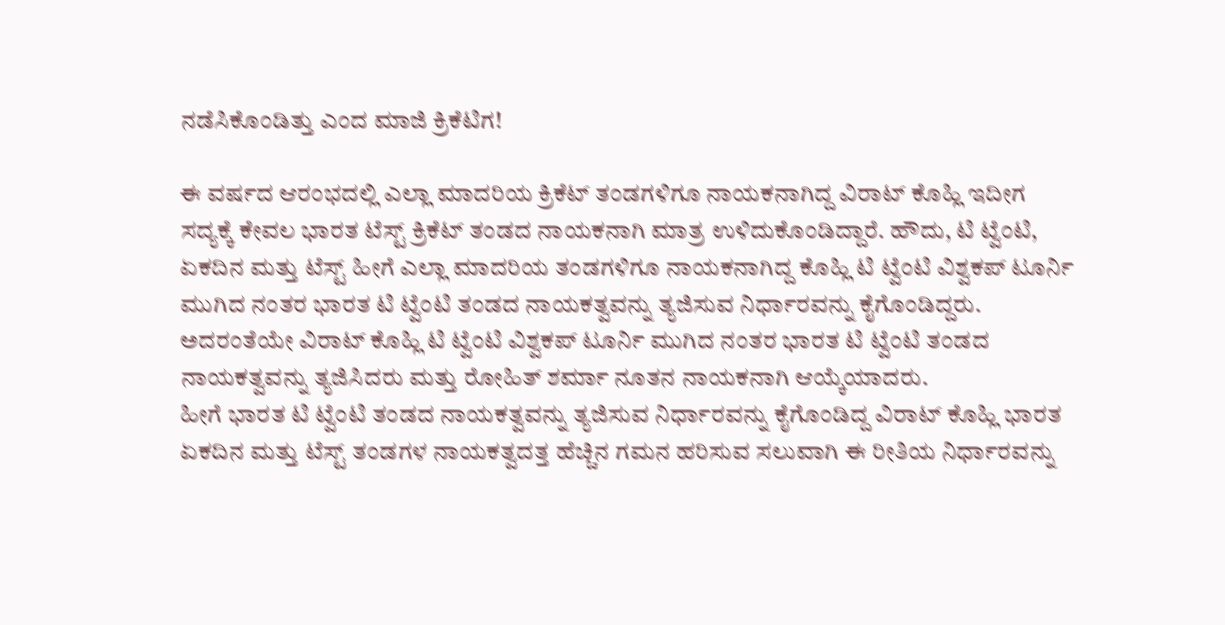ನಡೆಸಿಕೊಂಡಿತ್ತು ಎಂದ ಮಾಜಿ ಕ್ರಿಕೆಟಿಗ!

ಈ ವರ್ಷದ ಆರಂಭದಲ್ಲಿ ಎಲ್ಲಾ ಮಾದರಿಯ ಕ್ರಿಕೆಟ್ ತಂಡಗಳಿಗೂ ನಾಯಕನಾಗಿದ್ದ ವಿರಾಟ್ ಕೊಹ್ಲಿ ಇದೀಗ ಸದ್ಯಕ್ಕೆ ಕೇವಲ ಭಾರತ ಟೆಸ್ಟ್ ಕ್ರಿಕೆಟ್ ತಂಡದ ನಾಯಕನಾಗಿ ಮಾತ್ರ ಉಳಿದುಕೊಂಡಿದ್ದಾರೆ. ಹೌದು, ಟಿ ಟ್ವೆಂಟಿ, ಏಕದಿನ ಮತ್ತು ಟೆಸ್ಟ್ ಹೀಗೆ ಎಲ್ಲಾ ಮಾದರಿಯ ತಂಡಗಳಿಗೂ ನಾಯಕನಾಗಿದ್ದ ಕೊಹ್ಲಿ ಟಿ ಟ್ವೆಂಟಿ ವಿಶ್ವಕಪ್ ಟೂರ್ನಿ ಮುಗಿದ ನಂತರ ಭಾರತ ಟಿ ಟ್ವೆಂಟಿ ತಂಡದ ನಾಯಕತ್ವವನ್ನು ತ್ಯಜಿಸುವ ನಿರ್ಧಾರವನ್ನು ಕೈಗೊಂಡಿದ್ದರು. ಅದರಂತೆಯೇ ವಿರಾಟ್ ಕೊಹ್ಲಿ ಟಿ ಟ್ವೆಂಟಿ ವಿಶ್ವಕಪ್ ಟೂರ್ನಿ ಮುಗಿದ ನಂತರ ಭಾರತ ಟಿ ಟ್ವೆಂಟಿ ತಂಡದ ನಾಯಕತ್ವವನ್ನು ತ್ಯಜಿಸಿದರು ಮತ್ತು ರೋಹಿತ್ ಶರ್ಮಾ ನೂತನ ನಾಯಕನಾಗಿ ಆಯ್ಕೆಯಾದರು.
ಹೀಗೆ ಭಾರತ ಟಿ ಟ್ವೆಂಟಿ ತಂಡದ ನಾಯಕತ್ವವನ್ನು ತ್ಯಜಿಸುವ ನಿರ್ಧಾರವನ್ನು ಕೈಗೊಂಡಿದ್ದ ವಿರಾಟ್ ಕೊಹ್ಲಿ ಭಾರತ ಏಕದಿನ ಮತ್ತು ಟೆಸ್ಟ್ ತಂಡಗಳ ನಾಯಕತ್ವದತ್ತ ಹೆಚ್ಚಿನ ಗಮನ ಹರಿಸುವ ಸಲುವಾಗಿ ಈ ರೀತಿಯ ನಿರ್ಧಾರವನ್ನು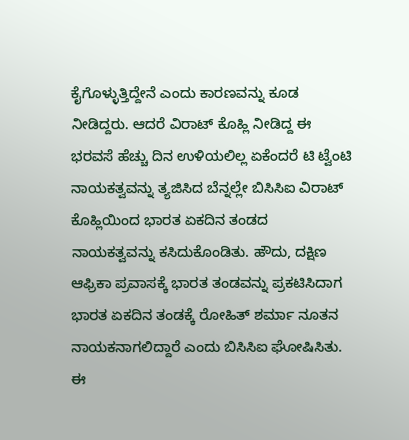ಕೈಗೊಳ್ಳುತ್ತಿದ್ದೇನೆ ಎಂದು ಕಾರಣವನ್ನು ಕೂಡ ನೀಡಿದ್ದರು. ಆದರೆ ವಿರಾಟ್ ಕೊಹ್ಲಿ ನೀಡಿದ್ದ ಈ ಭರವಸೆ ಹೆಚ್ಚು ದಿನ ಉಳಿಯಲಿಲ್ಲ ಏಕೆಂದರೆ ಟಿ ಟ್ವೆಂಟಿ ನಾಯಕತ್ವವನ್ನು ತ್ಯಜಿಸಿದ ಬೆನ್ನಲ್ಲೇ ಬಿಸಿಸಿಐ ವಿರಾಟ್ ಕೊಹ್ಲಿಯಿಂದ ಭಾರತ ಏಕದಿನ ತಂಡದ ನಾಯಕತ್ವವನ್ನು ಕಸಿದುಕೊಂಡಿತು. ಹೌದು, ದಕ್ಷಿಣ ಆಫ್ರಿಕಾ ಪ್ರವಾಸಕ್ಕೆ ಭಾರತ ತಂಡವನ್ನು ಪ್ರಕಟಿಸಿದಾಗ ಭಾರತ ಏಕದಿನ ತಂಡಕ್ಕೆ ರೋಹಿತ್ ಶರ್ಮಾ ನೂತನ ನಾಯಕನಾಗಲಿದ್ದಾರೆ ಎಂದು ಬಿಸಿಸಿಐ ಘೋಷಿಸಿತು.
ಈ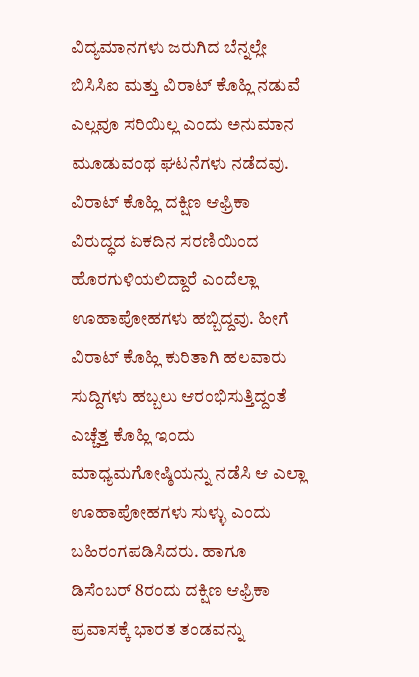ವಿದ್ಯಮಾನಗಳು ಜರುಗಿದ ಬೆನ್ನಲ್ಲೇ ಬಿಸಿಸಿಐ ಮತ್ತು ವಿರಾಟ್ ಕೊಹ್ಲಿ ನಡುವೆ ಎಲ್ಲವೂ ಸರಿಯಿಲ್ಲ ಎಂದು ಅನುಮಾನ ಮೂಡುವಂಥ ಘಟನೆಗಳು ನಡೆದವು. ವಿರಾಟ್ ಕೊಹ್ಲಿ ದಕ್ಷಿಣ ಆಫ್ರಿಕಾ ವಿರುದ್ಧದ ಏಕದಿನ ಸರಣಿಯಿಂದ ಹೊರಗುಳಿಯಲಿದ್ದಾರೆ ಎಂದೆಲ್ಲಾ ಊಹಾಪೋಹಗಳು ಹಬ್ಬಿದ್ದವು. ಹೀಗೆ ವಿರಾಟ್ ಕೊಹ್ಲಿ ಕುರಿತಾಗಿ ಹಲವಾರು ಸುದ್ದಿಗಳು ಹಬ್ಬಲು ಆರಂಭಿಸುತ್ತಿದ್ದಂತೆ ಎಚ್ಚೆತ್ತ ಕೊಹ್ಲಿ ಇಂದು ಮಾಧ್ಯಮಗೋಷ್ಠಿಯನ್ನು ನಡೆಸಿ ಆ ಎಲ್ಲಾ ಊಹಾಪೋಹಗಳು ಸುಳ್ಳು ಎಂದು ಬಹಿರಂಗಪಡಿಸಿದರು. ಹಾಗೂ ಡಿಸೆಂಬರ್ 8ರಂದು ದಕ್ಷಿಣ ಆಫ್ರಿಕಾ ಪ್ರವಾಸಕ್ಕೆ ಭಾರತ ತಂಡವನ್ನು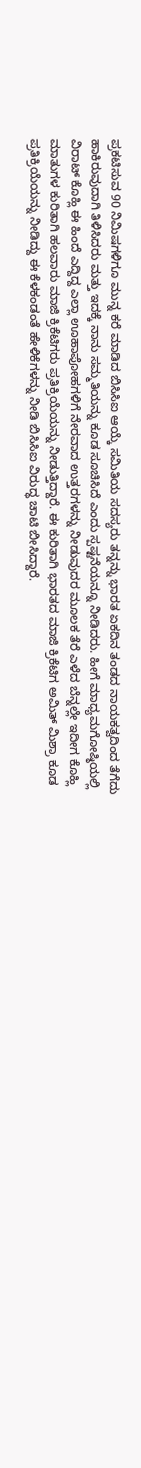ಪ್ರಕಟಿಸುವ 90 ನಿಮಿಷಗಳಿಗೂ ಮುನ್ನ ಕರೆ ಮಾಡಿದ ಬಿಸಿಸಿಐ ಆಯ್ಕೆ ಸಮಿತಿಯ ಸದಸ್ಯರು ತನ್ನನ್ನು ಭಾರತ ಏಕದಿನ ತಂಡದ ನಾಯಕತ್ವದಿಂದ ತೆಗೆದು ಹಾಕಿರುವುದಾಗಿ ತಿಳಿಸಿದರು ಮತ್ತು ಇದಕ್ಕೆ ನಾನು ಸಮ್ಮತಿಯನ್ನು ಕೂಡ ಸೂಚಿಸಿದೆ ಎಂದು ಸ್ಪಷ್ಟನೆಯನ್ನೂ ನೀಡಿದರು. ಹೀಗೆ ಮಾಧ್ಯಮಗೋಷ್ಠಿಯಲ್ಲಿ ವಿರಾಟ್ ಕೊಹ್ಲಿ ಈ ಹಿಂದೆ ಎದ್ದಿದ್ದ ಎಲ್ಲಾ ಊಹಾಪೋಹಗಳಿಗೆ ನೇರವಾದ ಉತ್ತರಗಳನ್ನು ನೀಡುವುದರ ಮೂಲಕ ತೆರೆ ಎಳೆದ ಬೆನ್ನಲ್ಲೇ ಇದೀಗ ಕೊಹ್ಲಿ ಮಾತುಗಳ ಕುರಿತಾಗಿ ಹಲವಾರು ಮಾಜಿ ಕ್ರಿಕೆಟಿಗರು ಪ್ರತಿಕ್ರಿಯೆಯನ್ನು ನೀಡುತ್ತಿದ್ದಾರೆ. ಈ ಕುರಿತಾಗಿ ಭಾರತದ ಮಾಜಿ ಕ್ರಿಕೆಟಿಗ ಅಮಿತ್ ಮಿಶ್ರಾ ಕೂಡ ಪ್ರತಿಕ್ರಿಯೆಯನ್ನು ನೀಡಿದ್ದು ಈ ಕೆಳಕಂಡಂತೆ ಹೇಳಿಕೆಗಳನ್ನು ನೀಡಿ ಬಿಸಿಸಿಐ ವಿರುದ್ಧ ಚಾಟಿ ಬೀಸಿದ್ದಾರೆ.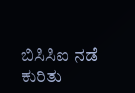ಬಿಸಿಸಿಐ ನಡೆ ಕುರಿತು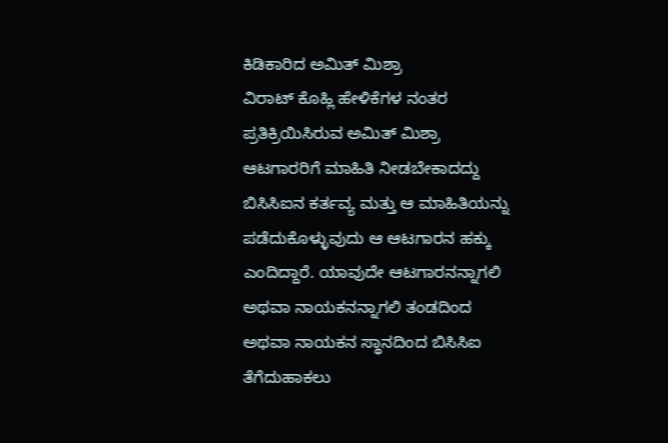ಕಿಡಿಕಾರಿದ ಅಮಿತ್ ಮಿಶ್ರಾ
ವಿರಾಟ್ ಕೊಹ್ಲಿ ಹೇಳಿಕೆಗಳ ನಂತರ ಪ್ರತಿಕ್ರಿಯಿಸಿರುವ ಅಮಿತ್ ಮಿಶ್ರಾ ಆಟಗಾರರಿಗೆ ಮಾಹಿತಿ ನೀಡಬೇಕಾದದ್ದು ಬಿಸಿಸಿಐನ ಕರ್ತವ್ಯ ಮತ್ತು ಆ ಮಾಹಿತಿಯನ್ನು ಪಡೆದುಕೊಳ್ಳುವುದು ಆ ಆಟಗಾರನ ಹಕ್ಕು ಎಂದಿದ್ದಾರೆ. ಯಾವುದೇ ಆಟಗಾರನನ್ನಾಗಲಿ ಅಥವಾ ನಾಯಕನನ್ನಾಗಲಿ ತಂಡದಿಂದ ಅಥವಾ ನಾಯಕನ ಸ್ಥಾನದಿಂದ ಬಿಸಿಸಿಐ ತೆಗೆದುಹಾಕಲು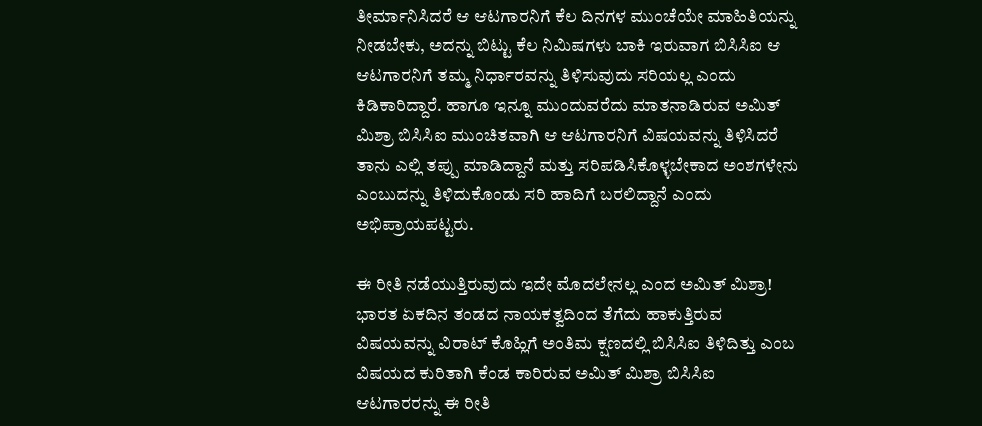ತೀರ್ಮಾನಿಸಿದರೆ ಆ ಆಟಗಾರನಿಗೆ ಕೆಲ ದಿನಗಳ ಮುಂಚೆಯೇ ಮಾಹಿತಿಯನ್ನು ನೀಡಬೇಕು, ಅದನ್ನು ಬಿಟ್ಟು ಕೆಲ ನಿಮಿಷಗಳು ಬಾಕಿ ಇರುವಾಗ ಬಿಸಿಸಿಐ ಆ ಆಟಗಾರನಿಗೆ ತಮ್ಮ ನಿರ್ಧಾರವನ್ನು ತಿಳಿಸುವುದು ಸರಿಯಲ್ಲ ಎಂದು ಕಿಡಿಕಾರಿದ್ದಾರೆ. ಹಾಗೂ ಇನ್ನೂ ಮುಂದುವರೆದು ಮಾತನಾಡಿರುವ ಅಮಿತ್ ಮಿಶ್ರಾ ಬಿಸಿಸಿಐ ಮುಂಚಿತವಾಗಿ ಆ ಆಟಗಾರನಿಗೆ ವಿಷಯವನ್ನು ತಿಳಿಸಿದರೆ ತಾನು ಎಲ್ಲಿ ತಪ್ಪು ಮಾಡಿದ್ದಾನೆ ಮತ್ತು ಸರಿಪಡಿಸಿಕೊಳ್ಳಬೇಕಾದ ಅಂಶಗಳೇನು ಎಂಬುದನ್ನು ತಿಳಿದುಕೊಂಡು ಸರಿ ಹಾದಿಗೆ ಬರಲಿದ್ದಾನೆ ಎಂದು ಅಭಿಪ್ರಾಯಪಟ್ಟರು.

ಈ ರೀತಿ ನಡೆಯುತ್ತಿರುವುದು ಇದೇ ಮೊದಲೇನಲ್ಲ ಎಂದ ಅಮಿತ್ ಮಿಶ್ರಾ!
ಭಾರತ ಏಕದಿನ ತಂಡದ ನಾಯಕತ್ವದಿಂದ ತೆಗೆದು ಹಾಕುತ್ತಿರುವ ವಿಷಯವನ್ನು ವಿರಾಟ್ ಕೊಹ್ಲಿಗೆ ಅಂತಿಮ ಕ್ಷಣದಲ್ಲಿ ಬಿಸಿಸಿಐ ತಿಳಿದಿತ್ತು ಎಂಬ ವಿಷಯದ ಕುರಿತಾಗಿ ಕೆಂಡ ಕಾರಿರುವ ಅಮಿತ್ ಮಿಶ್ರಾ ಬಿಸಿಸಿಐ ಆಟಗಾರರನ್ನು ಈ ರೀತಿ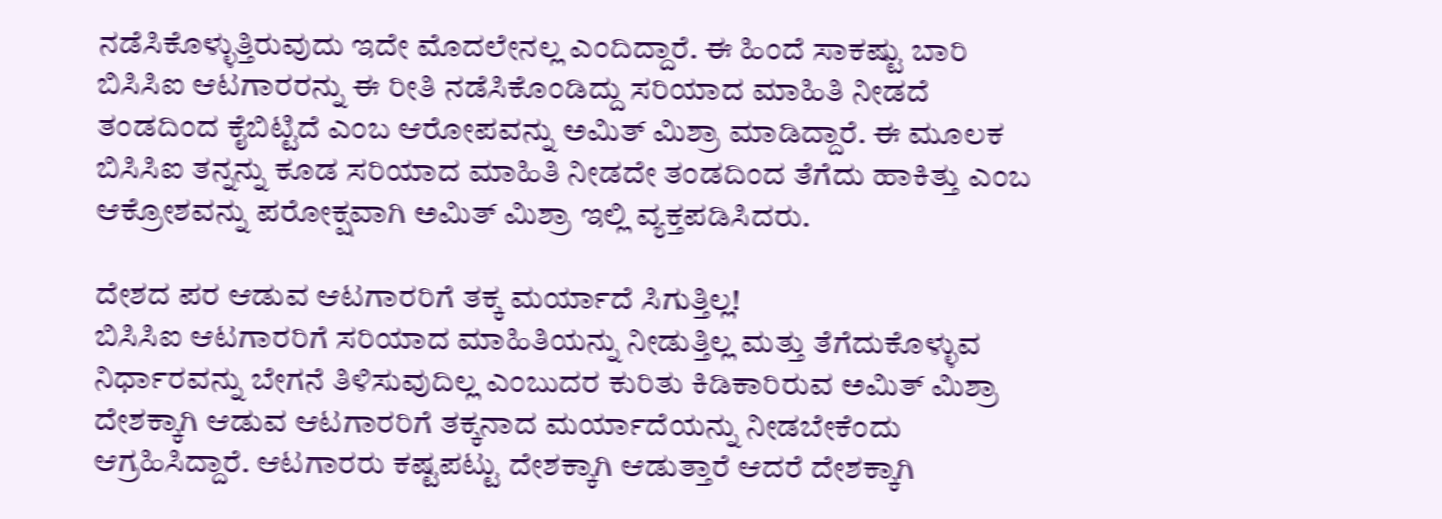ನಡೆಸಿಕೊಳ್ಳುತ್ತಿರುವುದು ಇದೇ ಮೊದಲೇನಲ್ಲ ಎಂದಿದ್ದಾರೆ. ಈ ಹಿಂದೆ ಸಾಕಷ್ಟು ಬಾರಿ ಬಿಸಿಸಿಐ ಆಟಗಾರರನ್ನು ಈ ರೀತಿ ನಡೆಸಿಕೊಂಡಿದ್ದು ಸರಿಯಾದ ಮಾಹಿತಿ ನೀಡದೆ ತಂಡದಿಂದ ಕೈಬಿಟ್ಟಿದೆ ಎಂಬ ಆರೋಪವನ್ನು ಅಮಿತ್ ಮಿಶ್ರಾ ಮಾಡಿದ್ದಾರೆ. ಈ ಮೂಲಕ ಬಿಸಿಸಿಐ ತನ್ನನ್ನು ಕೂಡ ಸರಿಯಾದ ಮಾಹಿತಿ ನೀಡದೇ ತಂಡದಿಂದ ತೆಗೆದು ಹಾಕಿತ್ತು ಎಂಬ ಆಕ್ರೋಶವನ್ನು ಪರೋಕ್ಷವಾಗಿ ಅಮಿತ್ ಮಿಶ್ರಾ ಇಲ್ಲಿ ವ್ಯಕ್ತಪಡಿಸಿದರು.

ದೇಶದ ಪರ ಆಡುವ ಆಟಗಾರರಿಗೆ ತಕ್ಕ ಮರ್ಯಾದೆ ಸಿಗುತ್ತಿಲ್ಲ!
ಬಿಸಿಸಿಐ ಆಟಗಾರರಿಗೆ ಸರಿಯಾದ ಮಾಹಿತಿಯನ್ನು ನೀಡುತ್ತಿಲ್ಲ ಮತ್ತು ತೆಗೆದುಕೊಳ್ಳುವ ನಿರ್ಧಾರವನ್ನು ಬೇಗನೆ ತಿಳಿಸುವುದಿಲ್ಲ ಎಂಬುದರ ಕುರಿತು ಕಿಡಿಕಾರಿರುವ ಅಮಿತ್ ಮಿಶ್ರಾ ದೇಶಕ್ಕಾಗಿ ಆಡುವ ಆಟಗಾರರಿಗೆ ತಕ್ಕನಾದ ಮರ್ಯಾದೆಯನ್ನು ನೀಡಬೇಕೆಂದು ಆಗ್ರಹಿಸಿದ್ದಾರೆ. ಆಟಗಾರರು ಕಷ್ಟಪಟ್ಟು ದೇಶಕ್ಕಾಗಿ ಆಡುತ್ತಾರೆ ಆದರೆ ದೇಶಕ್ಕಾಗಿ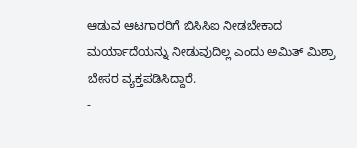ಆಡುವ ಆಟಗಾರರಿಗೆ ಬಿಸಿಸಿಐ ನೀಡಬೇಕಾದ ಮರ್ಯಾದೆಯನ್ನು ನೀಡುವುದಿಲ್ಲ ಎಂದು ಅಮಿತ್ ಮಿಶ್ರಾ ಬೇಸರ ವ್ಯಕ್ತಪಡಿಸಿದ್ದಾರೆ.
-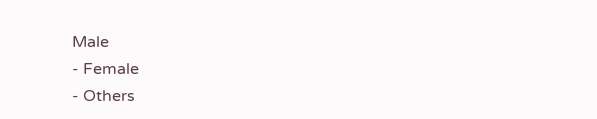Male
- Female
- Others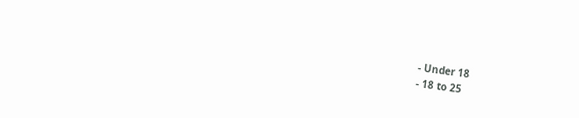- Under 18
- 18 to 25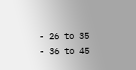- 26 to 35
- 36 to 45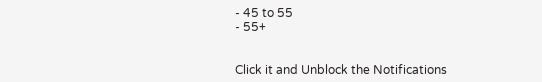- 45 to 55
- 55+


Click it and Unblock the Notifications